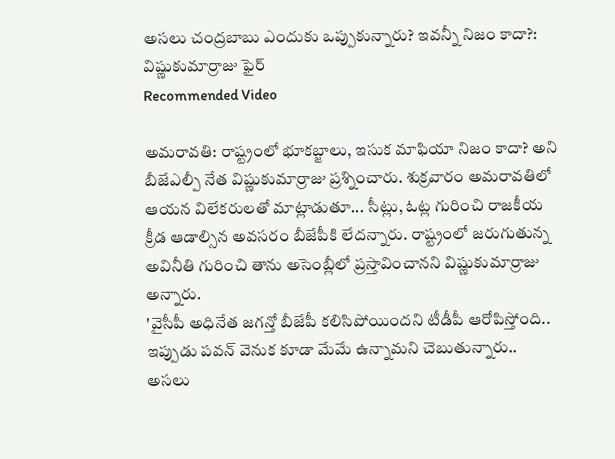అసలు చంద్రబాబు ఎందుకు ఒప్పుకున్నారు? ఇవన్నీ నిజం కాదా?: విష్ణుకుమార్రాజు ఫైర్
Recommended Video

అమరావతి: రాష్ట్రంలో భూకబ్జాలు, ఇసుక మాఫియా నిజం కాదా? అని బీజేఎల్పీ నేత విష్ణుకుమార్రాజు ప్రశ్నించారు. శుక్రవారం అమరావతిలో ఆయన విలేకరులతో మాట్లాడుతూ... సీట్లు, ఓట్ల గురించి రాజకీయ క్రీడ ఆడాల్సిన అవసరం బీజేపీకి లేదన్నారు. రాష్ట్రంలో జరుగుతున్న అవినీతి గురించి తాను అసెంబ్లీలో ప్రస్తావించానని విష్ణుకుమార్రాజు అన్నారు.
'వైసీపీ అధినేత జగన్తో బీజేపీ కలిసిపోయిందని టీడీపీ ఆరోపిస్తోంది.. ఇప్పుడు పవన్ వెనుక కూడా మేమే ఉన్నామని చెబుతున్నారు.. అసలు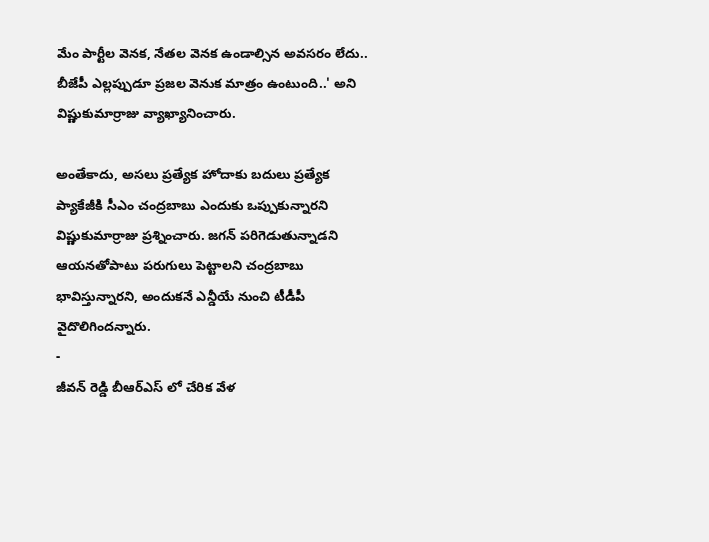మేం పార్టీల వెనక, నేతల వెనక ఉండాల్సిన అవసరం లేదు.. బీజేపీ ఎల్లప్పుడూ ప్రజల వెనుక మాత్రం ఉంటుంది..' అని విష్ణుకుమార్రాజు వ్యాఖ్యానించారు.

అంతేకాదు, అసలు ప్రత్యేక హోదాకు బదులు ప్రత్యేక ప్యాకేజీకి సీఎం చంద్రబాబు ఎందుకు ఒప్పుకున్నారని విష్ణుకుమార్రాజు ప్రశ్నించారు. జగన్ పరిగెడుతున్నాడని ఆయనతోపాటు పరుగులు పెట్టాలని చంద్రబాబు భావిస్తున్నారని, అందుకనే ఎన్డీయే నుంచి టీడీపీ వైదొలిగిందన్నారు.
-
జీవన్ రెడ్డి బీఆర్ఎస్ లో చేరిక వేళ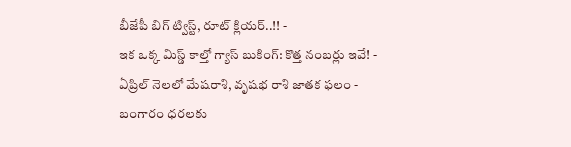బీజేపీ బిగ్ ట్విస్ట్, రూట్ క్లియర్..!! -
ఇక ఒక్క మిస్డ్ కాల్తో గ్యాస్ బుకింగ్: కొత్త నంబర్లు ఇవే! -
ఏప్రిల్ నెలలో మేషరాశి, వృషభ రాశి జాతక ఫలం -
బంగారం ధరలకు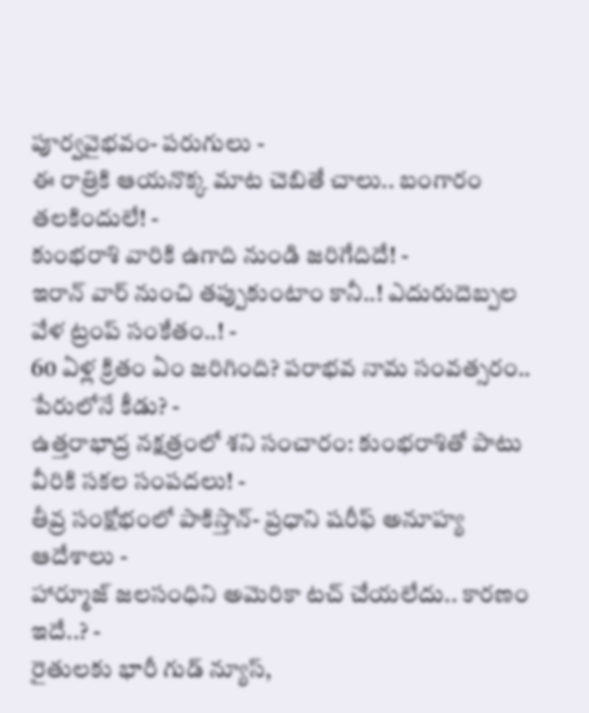పూర్వవైభవం- పరుగులు -
ఈ రాత్రికి ఆయనొక్క మాట చెబితే చాలు.. బంగారం తలకిందులే! -
కుంభరాశి వారికి ఉగాది నుండి జరిగేదిదే! -
ఇరాన్ వార్ నుంచి తప్పుకుంటాం కానీ..! ఎదురుదెబ్పల వేళ ట్రంప్ సంకేతం..! -
60 ఏళ్ల క్రితం ఏం జరిగింది? పరాభవ నామ సంవత్సరం.. పేరులోనే కీడు? -
ఉత్తరాభాద్ర నక్షత్రంలో శని సంచారం: కుంభరాశితో పాటు వీరికి సకల సంపదలు! -
తీవ్ర సంక్షోభంలో పాకిస్తాన్- ప్రధాని షరీఫ్ అనూహ్య ఆదేశాలు -
హార్మూజ్ జలసంధిని అమెరికా టచ్ చేయలేదు.. కారణం ఇదే..? -
రైతులకు భారీ గుడ్ న్యూస్,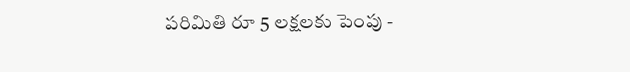పరిమితి రూ 5 లక్షలకు పెంపు -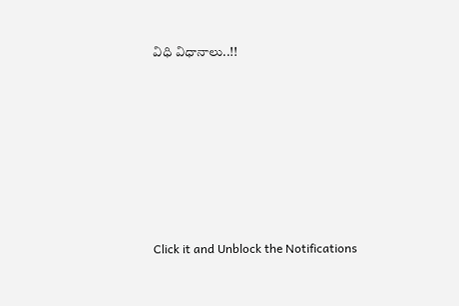విధి విధానాలు..!!












Click it and Unblock the Notifications